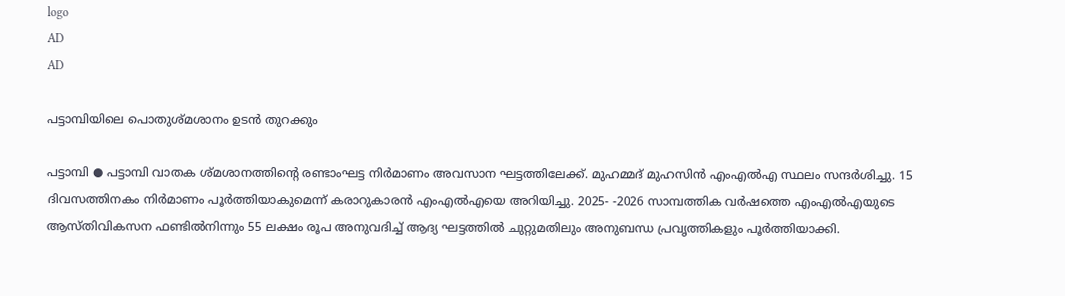logo
AD
AD

പട്ടാമ്പിയിലെ പൊതുശ്മശാനം ഉടൻ തുറക്കും

പട്ടാമ്പി ● പട്ടാമ്പി വാതക ശ്‌മശാനത്തിന്റെ രണ്ടാംഘട്ട നിർമാണം അവസാന ഘട്ടത്തിലേക്ക്. മുഹമ്മദ് മുഹസിൻ എംഎൽഎ സ്ഥലം സന്ദർശിച്ചു. 15 ദിവസത്തിനകം നിർമാണം പൂർത്തിയാകുമെന്ന് കരാറുകാരൻ എംഎൽഎയെ അറിയിച്ചു. 2025- -2026 സാമ്പത്തിക വർഷത്തെ എംഎൽഎയുടെ ആസ്‌തിവികസന ഫണ്ടിൽനിന്നും 55 ലക്ഷം രൂപ അനുവദിച്ച് ആദ്യ ഘട്ടത്തിൽ ചുറ്റുമതിലും അനുബന്ധ പ്രവൃത്തികളും പൂർത്തിയാക്കി.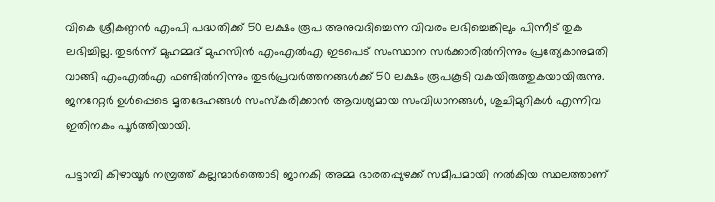വികെ ശ്രീകണ്ഠൻ എംപി പദ്ധതിക്ക് 50 ലക്ഷം രൂപ അനുവദിച്ചെന്ന വിവരം ലഭിച്ചെങ്കിലും പിന്നീട് തുക ലഭിച്ചില്ല. തുടർന്ന് മുഹമ്മദ് മുഹസിൻ എംഎൽഎ ഇടപെട് സംസ്ഥാന സർക്കാരിൽനിന്നും പ്രത്യേകാനുമതി വാങ്ങി എംഎൽഎ ഫണ്ടിൽനിന്നും തുടർപ്രവർത്തനങ്ങൾക്ക് 50 ലക്ഷം രൂപകൂടി വകയിരുത്തുകയായിരുന്നു. ജനറേറ്റർ ഉൾപ്പെടെ മൃതദേഹങ്ങൾ സംസ്‌കരിക്കാൻ ആവശ്യമായ സംവിധാനങ്ങൾ, ശുചിമുറികൾ എന്നിവ ഇതിനകം പൂർത്തിയായി.

പട്ടാമ്പി കിഴായൂർ നമ്പ്രത്ത് കല്ലന്മാർത്തൊടി ജാനകി അമ്മ ഭാരതപ്പുഴക്ക് സമീപമായി നൽകിയ സ്ഥലത്താണ്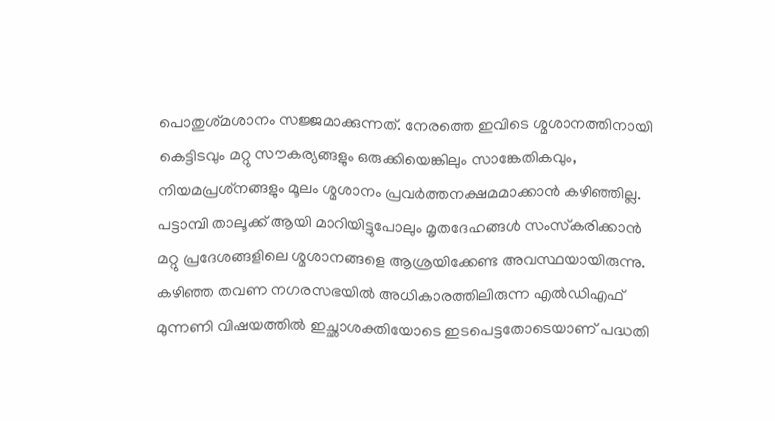പൊതുശ്‌മശാനം സജ്ജമാക്കുന്നത്. നേരത്തെ ഇവിടെ ശ്മശാനത്തിനായി കെട്ടിടവും മറ്റു സൗകര്യങ്ങളും ഒരുക്കിയെങ്കിലും സാങ്കേതികവും, നിയമപ്രശ്‌നങ്ങളും മൂലം ശ്മശാനം പ്രവർത്തനക്ഷമമാക്കാൻ കഴിഞ്ഞില്ല. പട്ടാമ്പി താലൂക്ക് ആയി മാറിയിട്ടുപോലും മൃതദേഹങ്ങൾ സംസ്‌കരിക്കാൻ മറ്റു പ്രദേശങ്ങളിലെ ശ്മശാനങ്ങളെ ആശ്രയിക്കേണ്ട അവസ്ഥയായിരുന്നു. കഴിഞ്ഞ തവണ നഗരസഭയിൽ അധികാരത്തിലിരുന്ന എൽഡിഎഫ് മുന്നണി വിഷയത്തിൽ ഇച്ഛാശക്തിയോടെ ഇടപെട്ടതോടെയാണ് പദ്ധതി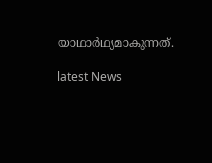യാഥാർഥ്യമാകുന്നത്.

latest News